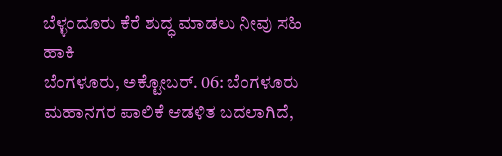ಬೆಳ್ಳಂದೂರು ಕೆರೆ ಶುದ್ಧ ಮಾಡಲು ನೀವು ಸಹಿ ಹಾಕಿ
ಬೆಂಗಳೂರು, ಅಕ್ಟೋಬರ್. 06: ಬೆಂಗಳೂರು ಮಹಾನಗರ ಪಾಲಿಕೆ ಆಡಳಿತ ಬದಲಾಗಿದೆ,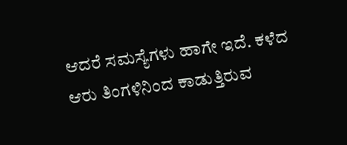ಆದರೆ ಸಮಸ್ಯೆಗಳು ಹಾಗೇ ಇದೆ. ಕಳೆದ ಆರು ತಿಂಗಳಿನಿಂದ ಕಾಡುತ್ತಿರುವ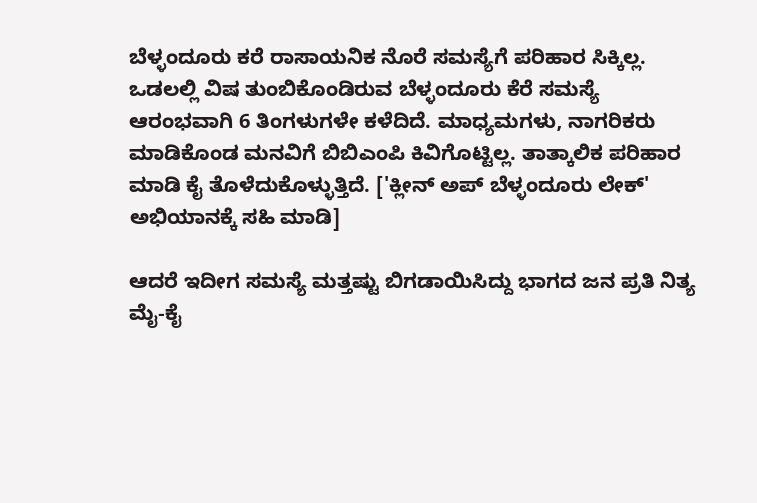ಬೆಳ್ಳಂದೂರು ಕರೆ ರಾಸಾಯನಿಕ ನೊರೆ ಸಮಸ್ಯೆಗೆ ಪರಿಹಾರ ಸಿಕ್ಕಿಲ್ಲ.
ಒಡಲಲ್ಲಿ ವಿಷ ತುಂಬಿಕೊಂಡಿರುವ ಬೆಳ್ಳಂದೂರು ಕೆರೆ ಸಮಸ್ಯೆ ಆರಂಭವಾಗಿ 6 ತಿಂಗಳುಗಳೇ ಕಳೆದಿದೆ. ಮಾಧ್ಯಮಗಳು, ನಾಗರಿಕರು ಮಾಡಿಕೊಂಡ ಮನವಿಗೆ ಬಿಬಿಎಂಪಿ ಕಿವಿಗೊಟ್ಟಿಲ್ಲ. ತಾತ್ಕಾಲಿಕ ಪರಿಹಾರ ಮಾಡಿ ಕೈ ತೊಳೆದುಕೊಳ್ಳುತ್ತಿದೆ. ['ಕ್ಲೀನ್ ಅಪ್ ಬೆಳ್ಳಂದೂರು ಲೇಕ್' ಅಭಿಯಾನಕ್ಕೆ ಸಹಿ ಮಾಡಿ]

ಆದರೆ ಇದೀಗ ಸಮಸ್ಯೆ ಮತ್ತಷ್ಟು ಬಿಗಡಾಯಿಸಿದ್ದು ಭಾಗದ ಜನ ಪ್ರತಿ ನಿತ್ಯ ಮೈ-ಕೈ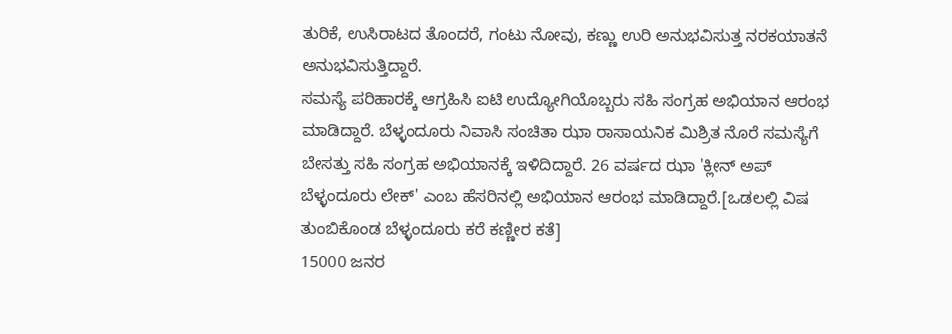ತುರಿಕೆ, ಉಸಿರಾಟದ ತೊಂದರೆ, ಗಂಟು ನೋವು, ಕಣ್ಣು ಉರಿ ಅನುಭವಿಸುತ್ತ ನರಕಯಾತನೆ ಅನುಭವಿಸುತ್ತಿದ್ದಾರೆ.
ಸಮಸ್ಯೆ ಪರಿಹಾರಕ್ಕೆ ಆಗ್ರಹಿಸಿ ಐಟಿ ಉದ್ಯೋಗಿಯೊಬ್ಬರು ಸಹಿ ಸಂಗ್ರಹ ಅಭಿಯಾನ ಆರಂಭ ಮಾಡಿದ್ದಾರೆ. ಬೆಳ್ಳಂದೂರು ನಿವಾಸಿ ಸಂಚಿತಾ ಝಾ ರಾಸಾಯನಿಕ ಮಿಶ್ರಿತ ನೊರೆ ಸಮಸ್ಯೆಗೆ ಬೇಸತ್ತು ಸಹಿ ಸಂಗ್ರಹ ಅಭಿಯಾನಕ್ಕೆ ಇಳಿದಿದ್ದಾರೆ. 26 ವರ್ಷದ ಝಾ 'ಕ್ಲೀನ್ ಅಪ್ ಬೆಳ್ಳಂದೂರು ಲೇಕ್' ಎಂಬ ಹೆಸರಿನಲ್ಲಿ ಅಭಿಯಾನ ಆರಂಭ ಮಾಡಿದ್ದಾರೆ.[ಒಡಲಲ್ಲಿ ವಿಷ ತುಂಬಿಕೊಂಡ ಬೆಳ್ಳಂದೂರು ಕರೆ ಕಣ್ಣೀರ ಕತೆ]
15000 ಜನರ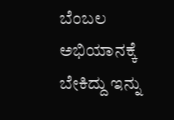ಬೆಂಬಲ ಅಭಿಯಾನಕ್ಕೆ ಬೇಕಿದ್ದು ಇನ್ನು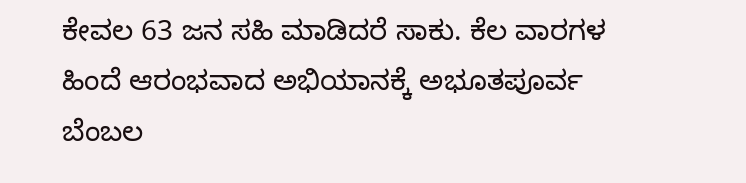ಕೇವಲ 63 ಜನ ಸಹಿ ಮಾಡಿದರೆ ಸಾಕು. ಕೆಲ ವಾರಗಳ ಹಿಂದೆ ಆರಂಭವಾದ ಅಭಿಯಾನಕ್ಕೆ ಅಭೂತಪೂರ್ವ ಬೆಂಬಲ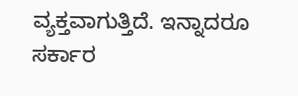ವ್ಯಕ್ತವಾಗುತ್ತಿದೆ. ಇನ್ನಾದರೂ ಸರ್ಕಾರ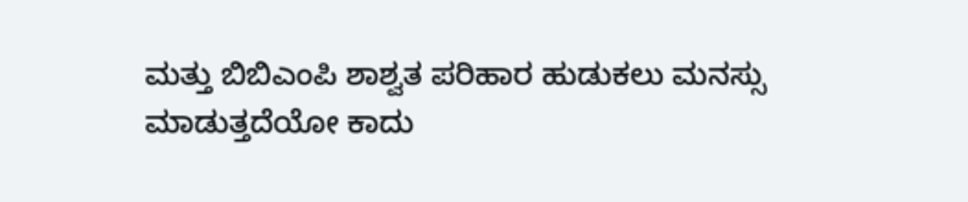ಮತ್ತು ಬಿಬಿಎಂಪಿ ಶಾಶ್ವತ ಪರಿಹಾರ ಹುಡುಕಲು ಮನಸ್ಸು ಮಾಡುತ್ತದೆಯೋ ಕಾದು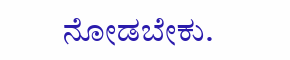ನೋಡಬೇಕು.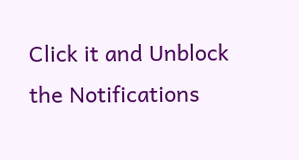Click it and Unblock the Notifications